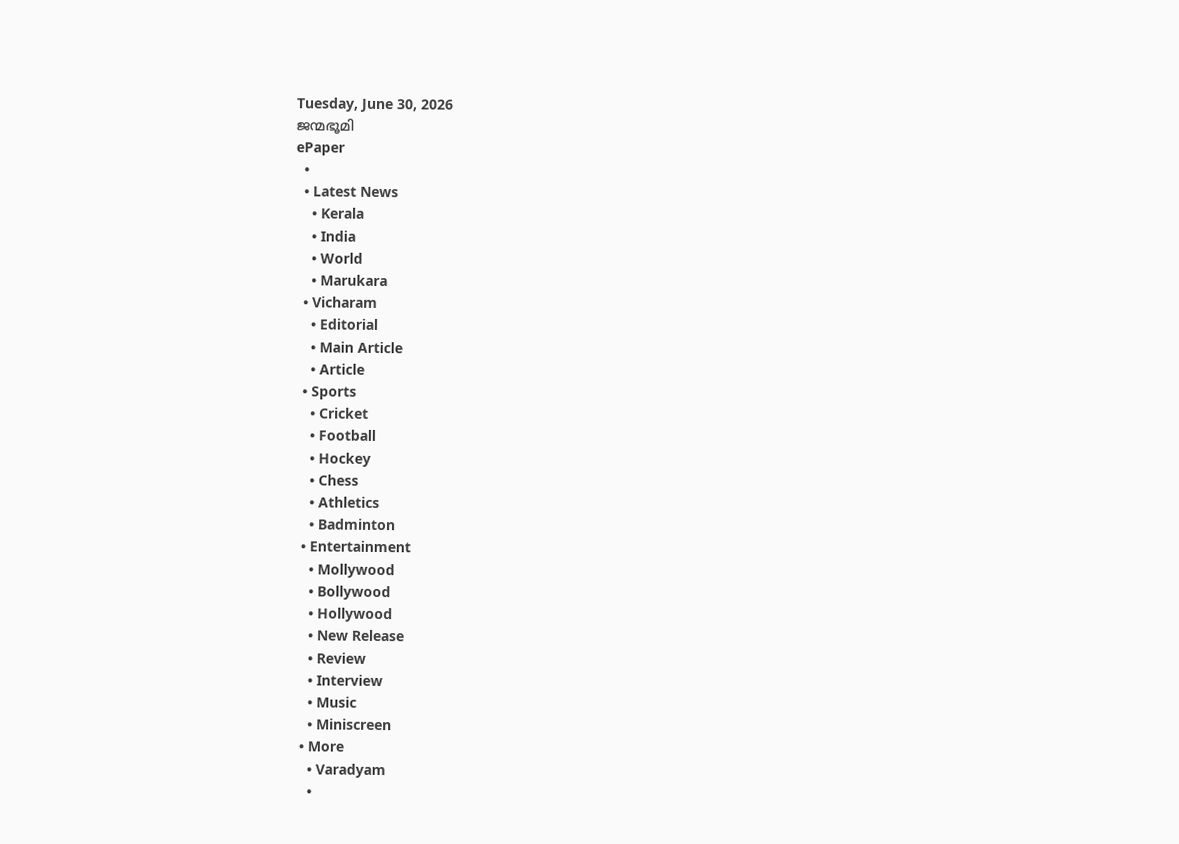Tuesday, June 30, 2026
ജന്മഭൂമി
ePaper
  •
  • Latest News
    • Kerala
    • India
    • World
    • Marukara
  • Vicharam
    • Editorial
    • Main Article
    • Article
  • Sports
    • Cricket
    • Football
    • Hockey
    • Chess
    • Athletics
    • Badminton
  • Entertainment
    • Mollywood
    • Bollywood
    • Hollywood
    • New Release
    • Review
    • Interview
    • Music
    • Miniscreen
  • More
    • Varadyam
    •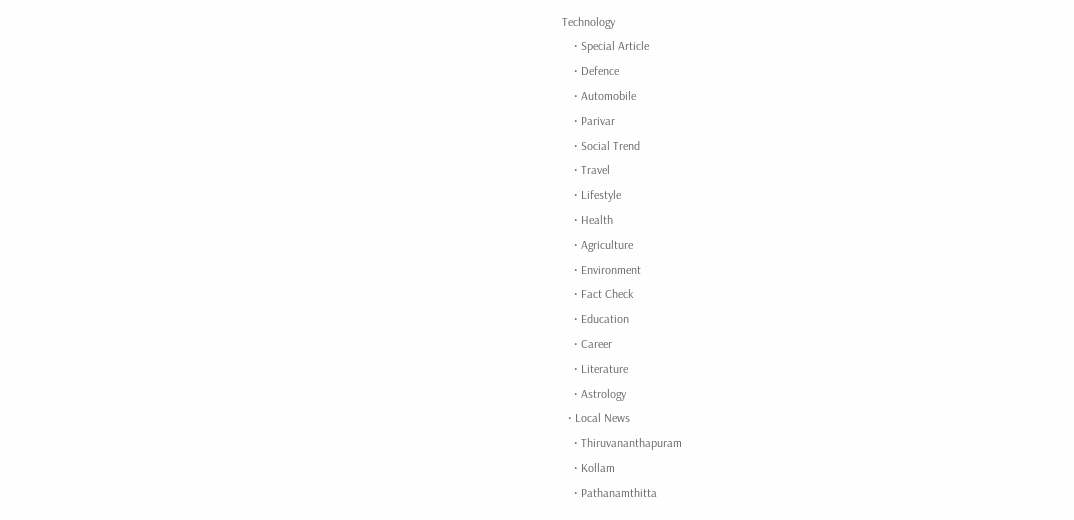Technology
    • Special Article
    • Defence
    • Automobile
    • Parivar
    • Social Trend
    • Travel
    • Lifestyle
    • Health
    • Agriculture
    • Environment
    • Fact Check
    • Education
    • Career
    • Literature
    • Astrology
  • Local News
    • Thiruvananthapuram
    • Kollam
    • Pathanamthitta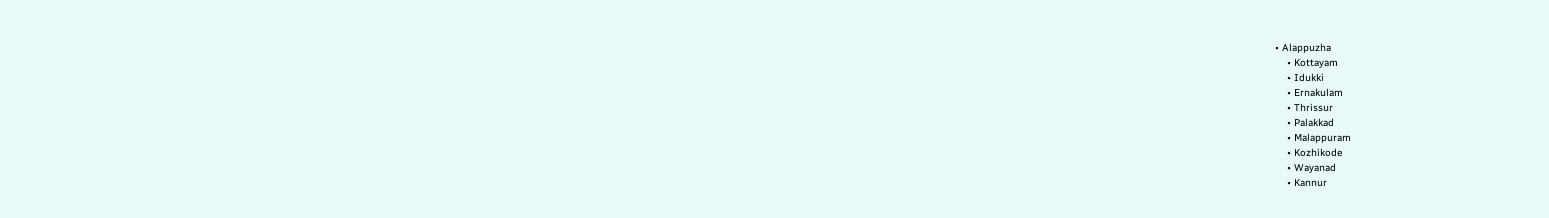• Alappuzha
    • Kottayam
    • Idukki
    • Ernakulam
    • Thrissur
    • Palakkad
    • Malappuram
    • Kozhikode
    • Wayanad
    • Kannur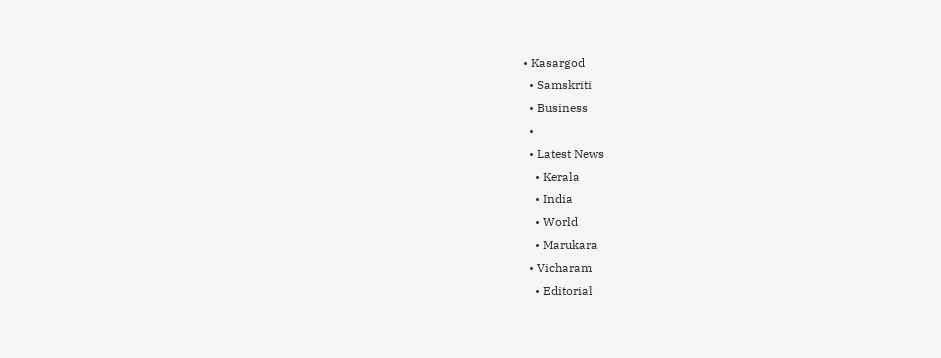• Kasargod
  • Samskriti
  • Business
  •
  • Latest News
    • Kerala
    • India
    • World
    • Marukara
  • Vicharam
    • Editorial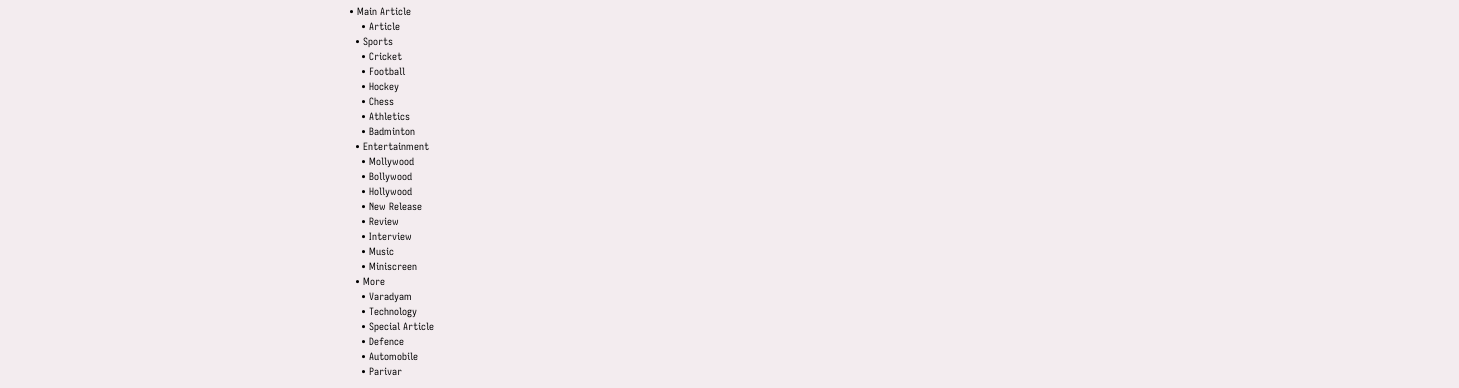• Main Article
    • Article
  • Sports
    • Cricket
    • Football
    • Hockey
    • Chess
    • Athletics
    • Badminton
  • Entertainment
    • Mollywood
    • Bollywood
    • Hollywood
    • New Release
    • Review
    • Interview
    • Music
    • Miniscreen
  • More
    • Varadyam
    • Technology
    • Special Article
    • Defence
    • Automobile
    • Parivar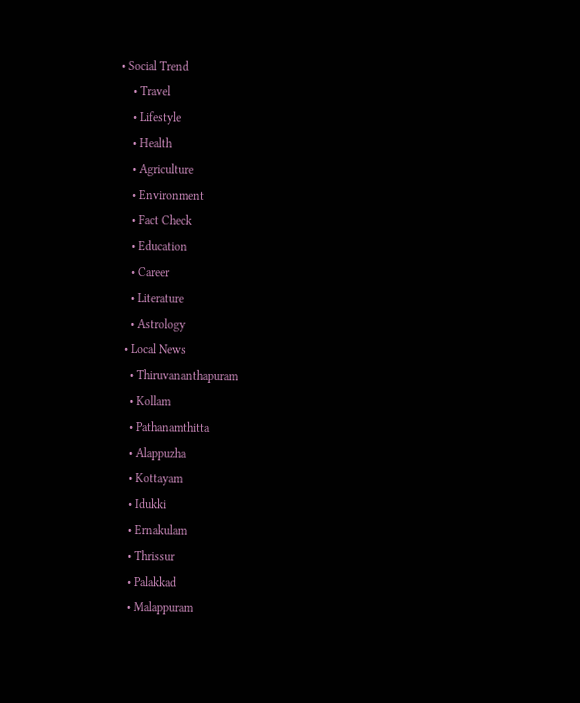• Social Trend
    • Travel
    • Lifestyle
    • Health
    • Agriculture
    • Environment
    • Fact Check
    • Education
    • Career
    • Literature
    • Astrology
  • Local News
    • Thiruvananthapuram
    • Kollam
    • Pathanamthitta
    • Alappuzha
    • Kottayam
    • Idukki
    • Ernakulam
    • Thrissur
    • Palakkad
    • Malappuram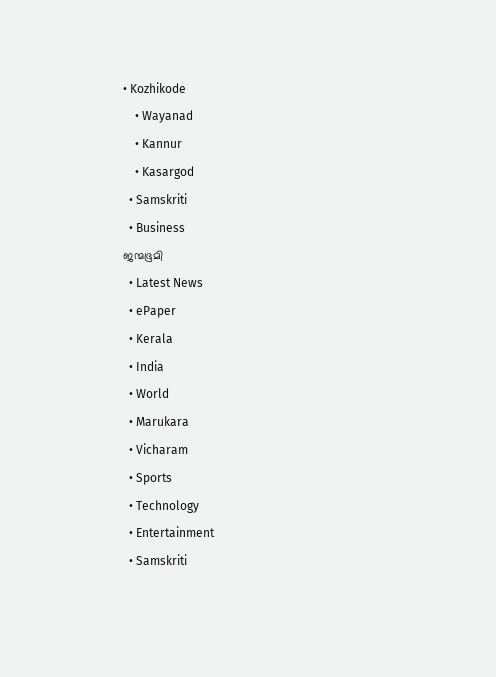• Kozhikode
    • Wayanad
    • Kannur
    • Kasargod
  • Samskriti
  • Business
ജന്മഭൂമി
  • Latest News
  • ePaper
  • Kerala
  • India
  • World
  • Marukara
  • Vicharam
  • Sports
  • Technology
  • Entertainment
  • Samskriti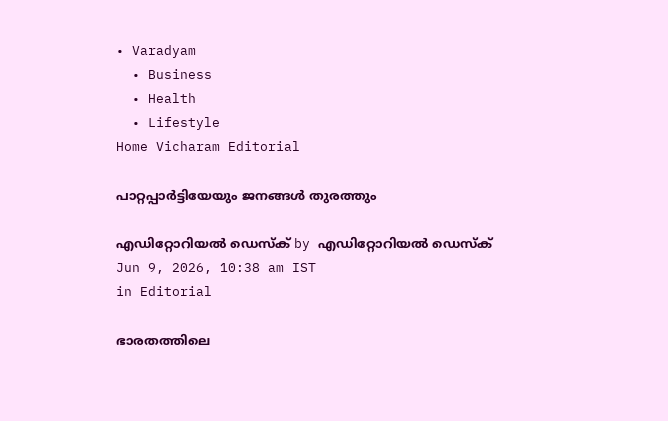• Varadyam
  • Business
  • Health
  • Lifestyle
Home Vicharam Editorial

പാറ്റപ്പാര്‍ട്ടിയേയും ജനങ്ങള്‍ തുരത്തും

എഡിറ്റോറിയൽ ഡെസ്ക് by എഡിറ്റോറിയൽ ഡെസ്ക്
Jun 9, 2026, 10:38 am IST
in Editorial

ഭാരതത്തിലെ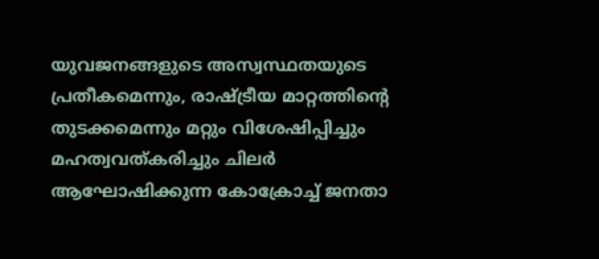യുവജനങ്ങളുടെ അസ്വസ്ഥതയുടെ പ്രതീകമെന്നും, രാഷ്‌ട്രീയ മാറ്റത്തിന്റെ തുടക്കമെന്നും മറ്റും വിശേഷിപ്പിച്ചും മഹത്വവത്കരിച്ചും ചിലര്‍ ആഘോഷിക്കുന്ന കോക്രോച്ച് ജനതാ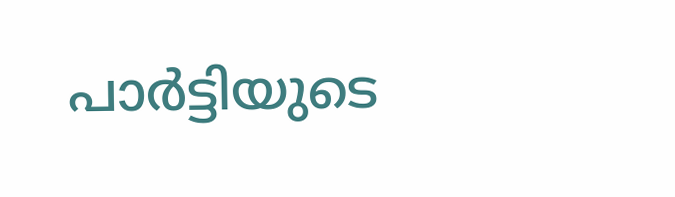പാര്‍ട്ടിയുടെ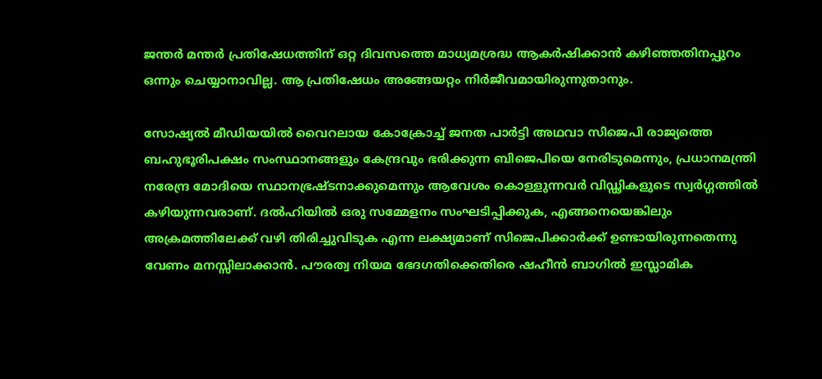ജന്തര്‍ മന്തര്‍ പ്രതിഷേധത്തിന് ഒറ്റ ദിവസത്തെ മാധ്യമശ്രദ്ധ ആകര്‍ഷിക്കാന്‍ കഴിഞ്ഞതിനപ്പുറം ഒന്നും ചെയ്യാനാവില്ല. ആ പ്രതിഷേധം അങ്ങേയറ്റം നിര്‍ജീവമായിരുന്നുതാനും.

സോഷ്യല്‍ മീഡിയയില്‍ വൈറലായ കോക്രോച്ച് ജനത പാര്‍ട്ടി അഥവാ സിജെപി രാജ്യത്തെ ബഹുഭൂരിപക്ഷം സംസ്ഥാനങ്ങളും കേന്ദ്രവും ഭരിക്കുന്ന ബിജെപിയെ നേരിടുമെന്നും, പ്രധാനമന്ത്രി നരേന്ദ്ര മോദിയെ സ്ഥാനഭ്രഷ്ടനാക്കുമെന്നും ആവേശം കൊള്ളുന്നവര്‍ വിഡ്ഢികളുടെ സ്വര്‍ഗ്ഗത്തില്‍ കഴിയുന്നവരാണ്. ദല്‍ഹിയില്‍ ഒരു സമ്മേളനം സംഘടിപ്പിക്കുക, എങ്ങനെയെങ്കിലും അക്രമത്തിലേക്ക് വഴി തിരിച്ചുവിടുക എന്ന ലക്ഷ്യമാണ് സിജെപിക്കാര്‍ക്ക് ഉണ്ടായിരുന്നതെന്നു വേണം മനസ്സിലാക്കാന്‍. പൗരത്വ നിയമ ഭേദഗതിക്കെതിരെ ഷഹീന്‍ ബാഗില്‍ ഇസ്ലാമിക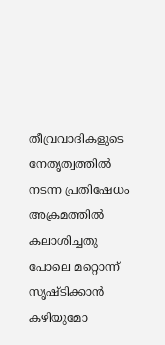തീവ്രവാദികളുടെ നേതൃത്വത്തില്‍ നടന്ന പ്രതിഷേധം അക്രമത്തില്‍ കലാശിച്ചതു പോലെ മറ്റൊന്ന് സൃഷ്ടിക്കാന്‍ കഴിയുമോ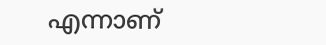എന്നാണ്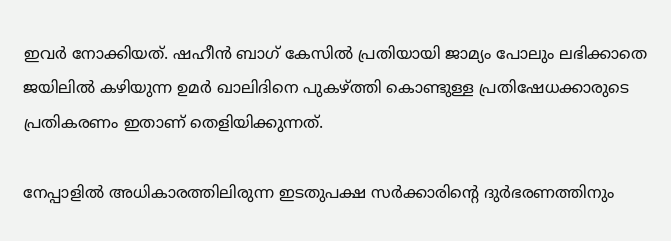ഇവര്‍ നോക്കിയത്. ഷഹീന്‍ ബാഗ് കേസില്‍ പ്രതിയായി ജാമ്യം പോലും ലഭിക്കാതെ ജയിലില്‍ കഴിയുന്ന ഉമര്‍ ഖാലിദിനെ പുകഴ്‌ത്തി കൊണ്ടുള്ള പ്രതിഷേധക്കാരുടെ പ്രതികരണം ഇതാണ് തെളിയിക്കുന്നത്.

നേപ്പാളില്‍ അധികാരത്തിലിരുന്ന ഇടതുപക്ഷ സര്‍ക്കാരിന്റെ ദുര്‍ഭരണത്തിനും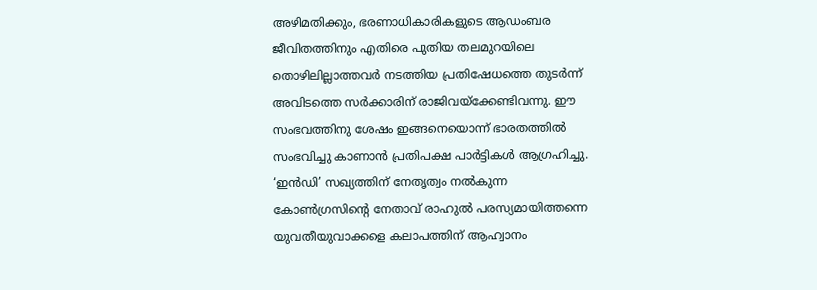അഴിമതിക്കും, ഭരണാധികാരികളുടെ ആഡംബര ജീവിതത്തിനും എതിരെ പുതിയ തലമുറയിലെ തൊഴിലില്ലാത്തവര്‍ നടത്തിയ പ്രതിഷേധത്തെ തുടര്‍ന്ന് അവിടത്തെ സര്‍ക്കാരിന് രാജിവയ്‌ക്കേണ്ടിവന്നു. ഈ സംഭവത്തിനു ശേഷം ഇങ്ങനെയൊന്ന് ഭാരതത്തില്‍ സംഭവിച്ചു കാണാന്‍ പ്രതിപക്ഷ പാര്‍ട്ടികള്‍ ആഗ്രഹിച്ചു. ‘ഇന്‍ഡി’ സഖ്യത്തിന് നേതൃത്വം നല്‍കുന്ന കോണ്‍ഗ്രസിന്റെ നേതാവ് രാഹുല്‍ പരസ്യമായിത്തന്നെ യുവതീയുവാക്കളെ കലാപത്തിന് ആഹ്വാനം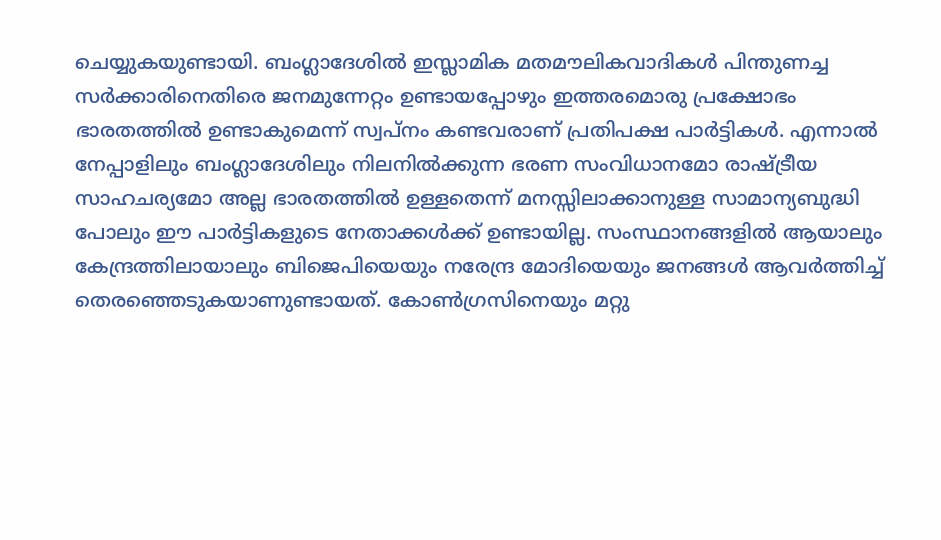ചെയ്യുകയുണ്ടായി. ബംഗ്ലാദേശില്‍ ഇസ്ലാമിക മതമൗലികവാദികള്‍ പിന്തുണച്ച സര്‍ക്കാരിനെതിരെ ജനമുന്നേറ്റം ഉണ്ടായപ്പോഴും ഇത്തരമൊരു പ്രക്ഷോഭം ഭാരതത്തില്‍ ഉണ്ടാകുമെന്ന് സ്വപ്‌നം കണ്ടവരാണ് പ്രതിപക്ഷ പാര്‍ട്ടികള്‍. എന്നാല്‍ നേപ്പാളിലും ബംഗ്ലാദേശിലും നിലനില്‍ക്കുന്ന ഭരണ സംവിധാനമോ രാഷ്‌ട്രീയ സാഹചര്യമോ അല്ല ഭാരതത്തില്‍ ഉള്ളതെന്ന് മനസ്സിലാക്കാനുള്ള സാമാന്യബുദ്ധി പോലും ഈ പാര്‍ട്ടികളുടെ നേതാക്കള്‍ക്ക് ഉണ്ടായില്ല. സംസ്ഥാനങ്ങളില്‍ ആയാലും കേന്ദ്രത്തിലായാലും ബിജെപിയെയും നരേന്ദ്ര മോദിയെയും ജനങ്ങള്‍ ആവര്‍ത്തിച്ച് തെരഞ്ഞെടുകയാണുണ്ടായത്. കോണ്‍ഗ്രസിനെയും മറ്റു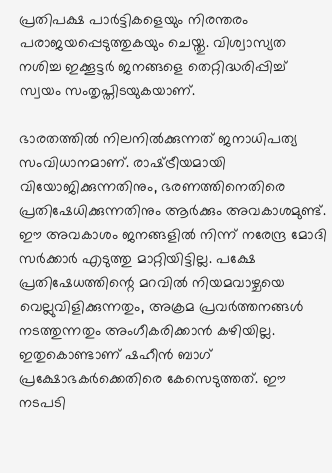പ്രതിപക്ഷ പാര്‍ട്ടികളെയും നിരന്തരം പരാജയപ്പെടുത്തുകയും ചെയ്തു. വിശ്വാസ്യത നശിച്ച ഇക്കൂട്ടര്‍ ജനങ്ങളെ തെറ്റിദ്ധരിപ്പിച്ച് സ്വയം സംതൃപ്തിടയുകയാണ്.

ഭാരതത്തില്‍ നിലനില്‍ക്കുന്നത് ജനാധിപത്യ സംവിധാനമാണ്. രാഷ്‌ട്രീയമായി വിയോജിക്കുന്നതിനും, ഭരണത്തിനെതിരെ പ്രതിഷേധിക്കുന്നതിനും ആര്‍ക്കും അവകാശമുണ്ട്. ഈ അവകാശം ജനങ്ങളില്‍ നിന്ന് നരേന്ദ്ര മോദി സര്‍ക്കാര്‍ എടുത്തു മാറ്റിയിട്ടില്ല. പക്ഷേ പ്രതിഷേധത്തിന്റെ മറവില്‍ നിയമവാഴ്ചയെ വെല്ലുവിളിക്കുന്നതും, അക്രമ പ്രവര്‍ത്തനങ്ങള്‍ നടത്തുന്നതും അംഗീകരിക്കാന്‍ കഴിയില്ല. ഇതുകൊണ്ടാണ് ഷഹീന്‍ ബാഗ് പ്രക്ഷോഭകര്‍ക്കെതിരെ കേസെടുത്തത്. ഈ നടപടി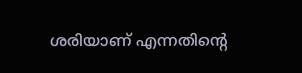ശരിയാണ് എന്നതിന്റെ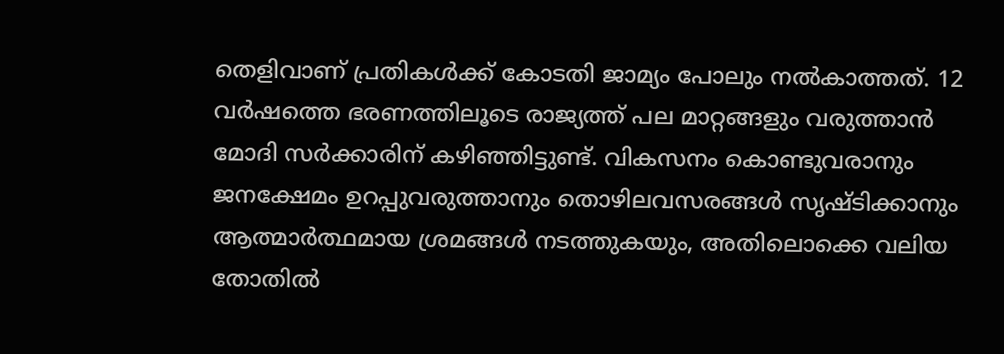തെളിവാണ് പ്രതികള്‍ക്ക് കോടതി ജാമ്യം പോലും നല്‍കാത്തത്. 12 വര്‍ഷത്തെ ഭരണത്തിലൂടെ രാജ്യത്ത് പല മാറ്റങ്ങളും വരുത്താന്‍ മോദി സര്‍ക്കാരിന് കഴിഞ്ഞിട്ടുണ്ട്. വികസനം കൊണ്ടുവരാനും ജനക്ഷേമം ഉറപ്പുവരുത്താനും തൊഴിലവസരങ്ങള്‍ സൃഷ്ടിക്കാനും ആത്മാര്‍ത്ഥമായ ശ്രമങ്ങള്‍ നടത്തുകയും, അതിലൊക്കെ വലിയ തോതില്‍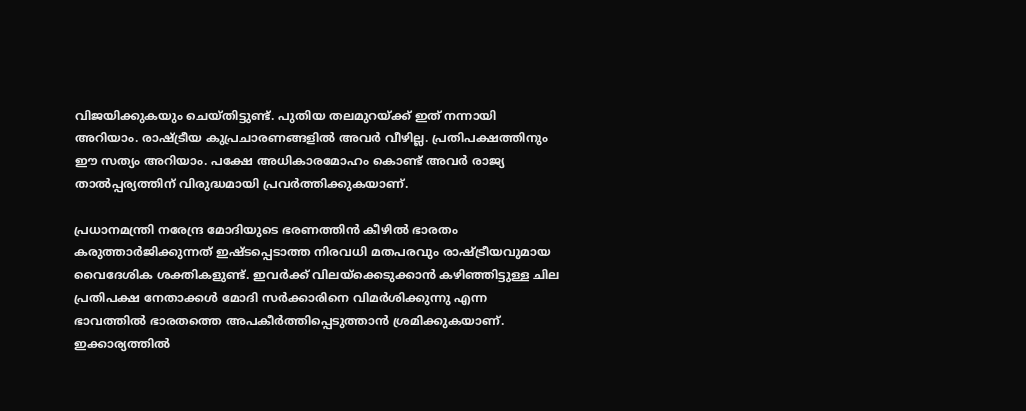വിജയിക്കുകയും ചെയ്തിട്ടുണ്ട്. പുതിയ തലമുറയ്‌ക്ക് ഇത് നന്നായി അറിയാം. രാഷ്‌ട്രീയ കുപ്രചാരണങ്ങളില്‍ അവര്‍ വീഴില്ല. പ്രതിപക്ഷത്തിനും ഈ സത്യം അറിയാം. പക്ഷേ അധികാരമോഹം കൊണ്ട് അവര്‍ രാജ്യ താല്‍പ്പര്യത്തിന് വിരുദ്ധമായി പ്രവര്‍ത്തിക്കുകയാണ്.

പ്രധാനമന്ത്രി നരേന്ദ്ര മോദിയുടെ ഭരണത്തിന്‍ കീഴില്‍ ഭാരതം കരുത്താര്‍ജിക്കുന്നത് ഇഷ്ടപ്പെടാത്ത നിരവധി മതപരവും രാഷ്‌ട്രീയവുമായ വൈദേശിക ശക്തികളുണ്ട്. ഇവര്‍ക്ക് വിലയ്‌ക്കെടുക്കാന്‍ കഴിഞ്ഞിട്ടുള്ള ചില പ്രതിപക്ഷ നേതാക്കള്‍ മോദി സര്‍ക്കാരിനെ വിമര്‍ശിക്കുന്നു എന്ന ഭാവത്തില്‍ ഭാരതത്തെ അപകീര്‍ത്തിപ്പെടുത്താന്‍ ശ്രമിക്കുകയാണ്. ഇക്കാര്യത്തില്‍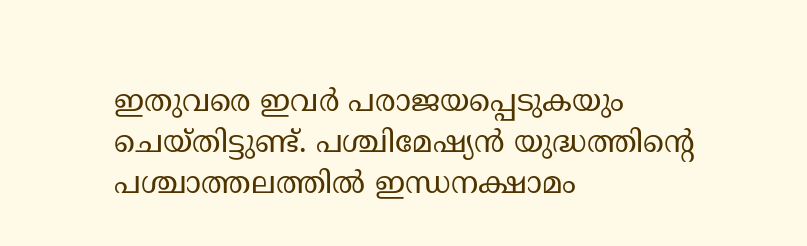ഇതുവരെ ഇവര്‍ പരാജയപ്പെടുകയും ചെയ്തിട്ടുണ്ട്. പശ്ചിമേഷ്യന്‍ യുദ്ധത്തിന്റെ പശ്ചാത്തലത്തില്‍ ഇന്ധനക്ഷാമം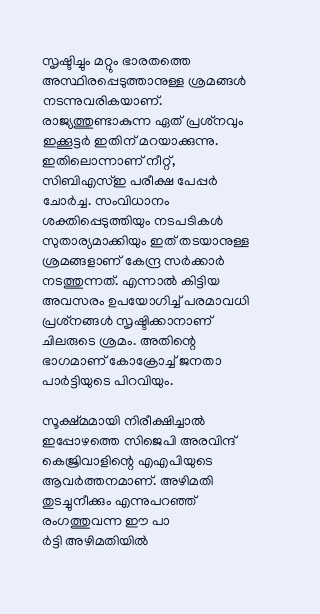സൃഷ്ടിച്ചും മറ്റും ഭാരതത്തെ അസ്ഥിരപ്പെടുത്താനുള്ള ശ്രമങ്ങള്‍ നടന്നുവരികയാണ്. രാജ്യത്തുണ്ടാകുന്ന ഏത് പ്രശ്‌നവും ഇക്കൂട്ടര്‍ ഇതിന് മറയാക്കുന്നു. ഇതിലൊന്നാണ് നീറ്റ്, സിബിഎസ്ഇ പരീക്ഷ പേപ്പര്‍ ചോര്‍ച്ച. സംവിധാനം ശക്തിപ്പെടുത്തിയും നടപടികള്‍ സുതാര്യമാക്കിയും ഇത് തടയാനുള്ള ശ്രമങ്ങളാണ് കേന്ദ്ര സര്‍ക്കാര്‍ നടത്തുന്നത്. എന്നാല്‍ കിട്ടിയ അവസരം ഉപയോഗിച്ച് പരമാവധി പ്രശ്‌നങ്ങള്‍ സൃഷ്ടിക്കാനാണ് ചിലരുടെ ശ്രമം. അതിന്റെ ഭാഗമാണ് കോക്രോച്ച് ജനതാ പാര്‍ട്ടിയുടെ പിറവിയും.

സൂക്ഷ്മമായി നിരീക്ഷിച്ചാല്‍ ഇപ്പോഴത്തെ സിജെപി അരവിന്ദ് കെജ്രിവാളിന്റെ എഎപിയുടെ ആവര്‍ത്തനമാണ്. അഴിമതി തുടച്ചുനീക്കും എന്നുപറഞ്ഞ് രംഗത്തുവന്ന ഈ പാ
ര്‍ട്ടി അഴിമതിയില്‍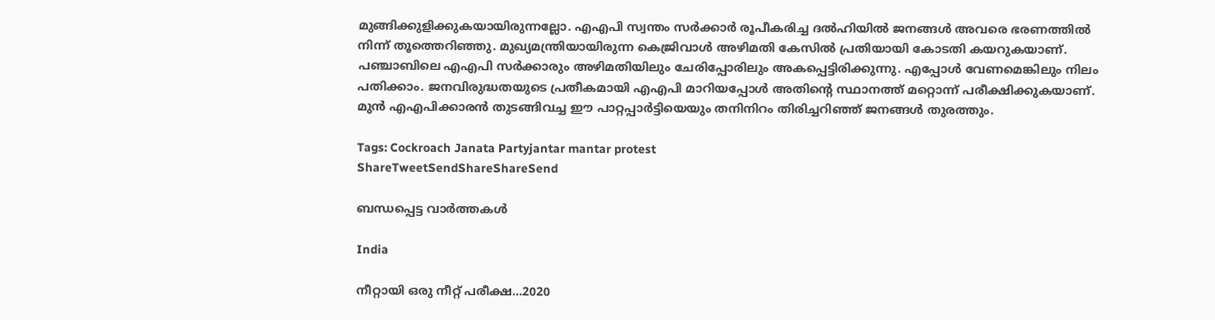മുങ്ങിക്കുളിക്കുകയായിരുന്നല്ലോ. എഎപി സ്വന്തം സര്‍ക്കാര്‍ രൂപീകരിച്ച ദല്‍ഹിയില്‍ ജനങ്ങള്‍ അവരെ ഭരണത്തില്‍ നിന്ന് തൂത്തെറിഞ്ഞു. മുഖ്യമന്ത്രിയായിരുന്ന കെജ്രിവാള്‍ അഴിമതി കേസില്‍ പ്രതിയായി കോടതി കയറുകയാണ്. പഞ്ചാബിലെ എഎപി സര്‍ക്കാരും അഴിമതിയിലും ചേരിപ്പോരിലും അകപ്പെട്ടിരിക്കുന്നു. എപ്പോള്‍ വേണമെങ്കിലും നിലം പതിക്കാം. ജനവിരുദ്ധതയുടെ പ്രതീകമായി എഎപി മാറിയപ്പോള്‍ അതിന്റെ സ്ഥാനത്ത് മറ്റൊന്ന് പരീക്ഷിക്കുകയാണ്. മുന്‍ എഎപിക്കാരന്‍ തുടങ്ങിവച്ച ഈ പാറ്റപ്പാര്‍ട്ടിയെയും തനിനിറം തിരിച്ചറിഞ്ഞ് ജനങ്ങള്‍ തുരത്തും.

Tags: Cockroach Janata Partyjantar mantar protest
ShareTweetSendShareShareSend

ബന്ധപ്പെട്ട വാര്‍ത്തകള്‍

India

നീറ്റായി ഒരു നീറ്റ് പരീക്ഷ…2020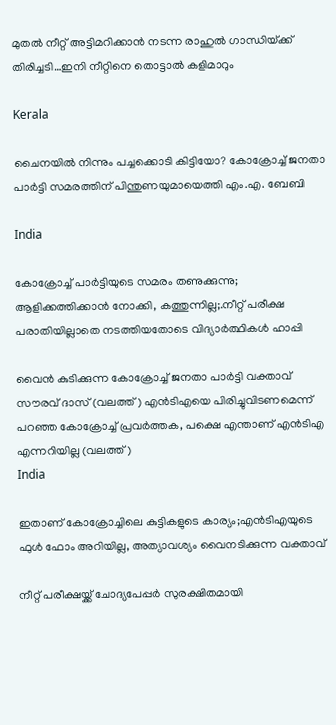മുതല്‍ നീറ്റ് അട്ടിമറിക്കാന്‍ നടന്ന രാഹുല്‍ ഗാന്ധിയ്‌ക്ക് തിരിച്ചടി…ഇനി നീറ്റിനെ തൊട്ടാല്‍ കളിമാറും

Kerala

ചൈനയില്‍ നിന്നും പച്ചക്കൊടി കിട്ടിയോ? കോക്രോച്ച് ജനതാ പാര്‍ട്ടി സമരത്തിന് പിന്തുണയുമായെത്തി എം.എ. ബേബി

India

കോക്രോച്ച് പാര്‍ട്ടിയുടെ സമരം തണുക്കുന്നു; ആളിക്കത്തിക്കാന്‍ നോക്കി, കത്തുന്നില്ല;.നീറ്റ് പരീക്ഷ പരാതിയില്ലാതെ നടത്തിയതോടെ വിദ്യാര്‍ത്ഥികള്‍ ഹാപ്പി

വൈന്‍ കുടിക്കുന്ന കോക്രോച്ച് ജനതാ പാര്‍ട്ടി വക്താവ് സൗരവ് ദാസ് (വലത്ത്) എന്‍ടിഎയെ പിരിച്ചുവിടണമെന്ന് പറഞ്ഞ കോക്രോച്ച് പ്രവര്‍ത്തക, പക്ഷെ എന്താണ് എന്‍ടിഎ എന്നറിയില്ല (വലത്ത്)
India

ഇതാണ് കോക്രോച്ചിലെ കുട്ടികളുടെ കാര്യം;എന്‍ടിഎയുടെ ഫുള്‍ ഫോം അറിയില്ല, അത്യാവശ്യം വൈനടിക്കുന്ന വക്താവ്

നീറ്റ് പരീക്ഷയ്ക്ക് ചോദ്യപേപ്പര്‍ സുരക്ഷിതമായി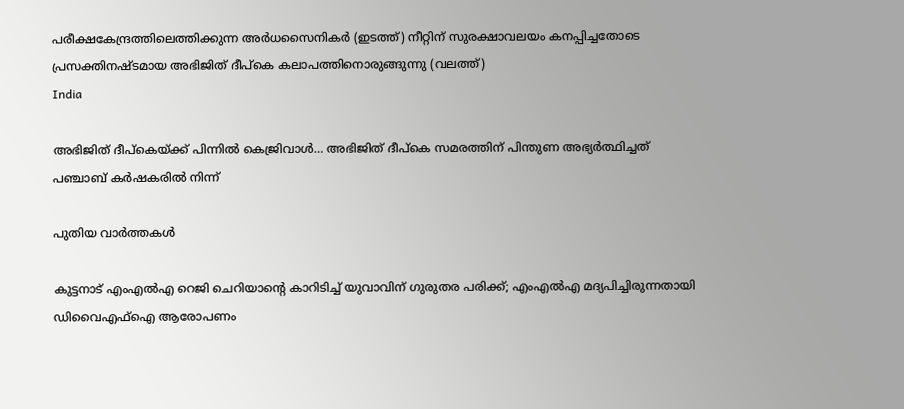പരീക്ഷകേന്ദ്രത്തിലെത്തിക്കുന്ന അര്‍ധസൈനികര്‍ (ഇടത്ത്) നീറ്റിന് സുരക്ഷാവലയം കനപ്പിച്ചതോടെ പ്രസക്തിനഷ്ടമായ അഭിജിത് ദീപ്കെ കലാപത്തിനൊരുങ്ങുന്നു (വലത്ത്)
India

അഭിജിത് ദീപ്കെയ്‌ക്ക് പിന്നില്‍ കെജ്രിവാള്‍… അഭിജിത് ദീപ്കെ സമരത്തിന് പിന്തുണ അഭ്യര്‍ത്ഥിച്ചത് പഞ്ചാബ് കര്‍ഷകരില്‍ നിന്ന്

പുതിയ വാര്‍ത്തകള്‍

കുട്ടനാട് എംഎൽഎ റെജി ചെറിയാന്റെ കാറിടിച്ച് യുവാവിന് ഗുരുതര പരിക്ക്; എംഎൽഎ മദ്യപിച്ചിരുന്നതായി ഡിവൈഎഫ്ഐ ആരോപണം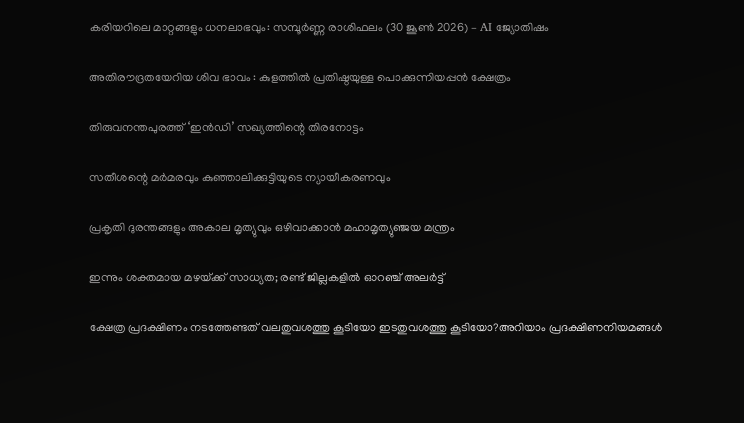കരിയറിലെ മാറ്റങ്ങളും ധനലാഭവും: സമ്പൂർണ്ണ രാശിഫലം (30 ജൂൺ 2026) – AI ജ്യോതിഷം

അതിരൗദ്രതയേറിയ ശിവ ഭാവം : കുളത്തിൽ പ്രതിഷ്ഠയുള്ള പൊക്കുന്നിയപ്പൻ ക്ഷേത്രം

തിരുവനന്തപുരത്ത് ‘ഇന്‍ഡി’ സഖ്യത്തിന്റെ തിരനോട്ടം

സതീശന്റെ മര്‍മരവും കുഞ്ഞാലിക്കുട്ടിയുടെ ന്യായീകരണവും

പ്രകൃതി ദുരന്തങ്ങളും അകാല മൃത്യുവും ഒഴിവാക്കാൻ മഹാമൃത്യുഞ്ജയ മന്ത്രം

ഇന്നും ശക്തമായ മഴയ്‌ക്ക് സാധ്യത; രണ്ട് ജില്ലകളിൽ ഓറഞ്ച് അലർട്ട്

ക്ഷേത്ര പ്രദക്ഷിണം നടത്തേണ്ടത് വലതുവശത്തു കൂടിയോ ഇടതുവശത്തു കൂടിയോ?അറിയാം പ്രദക്ഷിണനിയമങ്ങള്‍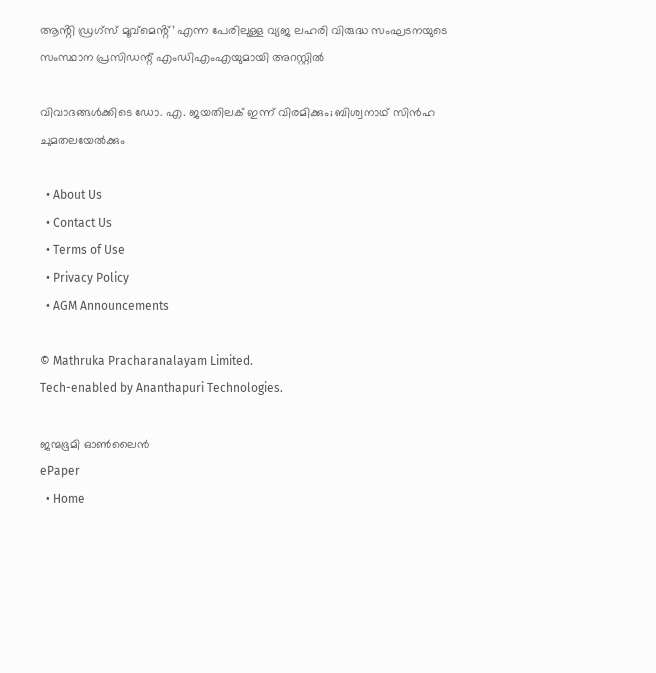ആൻ്റി ഡ്രഗ്സ് മൂവ്മെൻ്റ്’ എന്ന പേരിലുള്ള വ്യജ ലഹരി വിരുദ്ധ സംഘടനയുടെ സംസ്ഥാന പ്രസിഡന്റ് എംഡിഎംഎയുമായി അറസ്റ്റില്‍

വിവാദങ്ങള്‍ക്കിടെ ഡോ. എ. ജയതിലക് ഇന്ന് വിരമിക്കും; ബിശ്വനാഥ് സിന്‍ഹ ചുമതലയേല്‍ക്കും

  • About Us
  • Contact Us
  • Terms of Use
  • Privacy Policy
  • AGM Announcements

© Mathruka Pracharanalayam Limited.
Tech-enabled by Ananthapuri Technologies.

ജന്മഭൂമി ഓണ്‍ലൈന്‍
ePaper
  • Home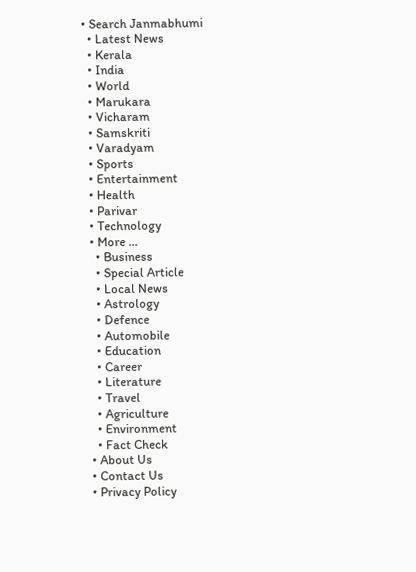• Search Janmabhumi
  • Latest News
  • Kerala
  • India
  • World
  • Marukara
  • Vicharam
  • Samskriti
  • Varadyam
  • Sports
  • Entertainment
  • Health
  • Parivar
  • Technology
  • More …
    • Business
    • Special Article
    • Local News
    • Astrology
    • Defence
    • Automobile
    • Education
    • Career
    • Literature
    • Travel
    • Agriculture
    • Environment
    • Fact Check
  • About Us
  • Contact Us
  • Privacy Policy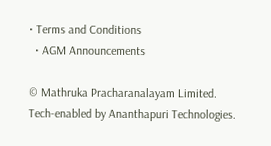• Terms and Conditions
  • AGM Announcements

© Mathruka Pracharanalayam Limited.
Tech-enabled by Ananthapuri Technologies.